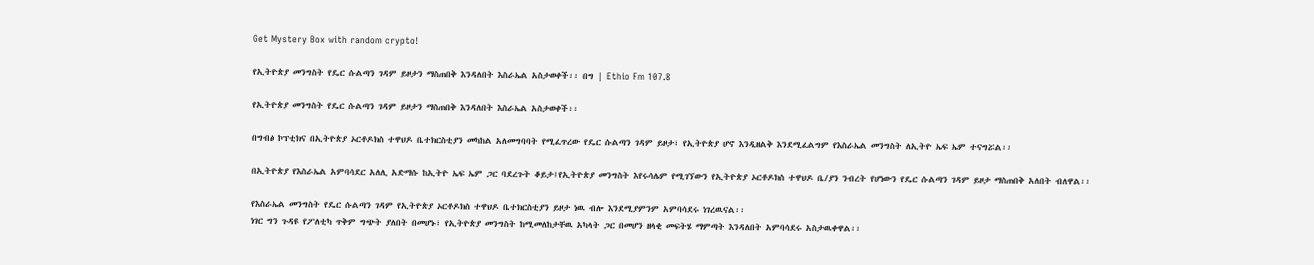Get Mystery Box with random crypto!

የኢትዮጵያ መንግስት የዴር ሱልጣን ገዳም ይዞታን ማስጠበቅ እንዳለበት እስራኤል አስታወቀች፡፡ በግ | Ethio Fm 107.8

የኢትዮጵያ መንግስት የዴር ሱልጣን ገዳም ይዞታን ማስጠበቅ እንዳለበት እስራኤል አስታወቀች፡፡

በግብፅ ኮፕቲክና በኢትዮጵያ ኦርቶዶክስ ተዋህዶ ቤተክርስቲያን መካከል አለመግባባት የሚፈጥረው የዴር ሱልጣን ገዳም ይዞታ፣ የኢትዮጵያ ሆኖ እንዲዘልቅ እንደሚፈልግም የእስራኤል መንግስት ለኢትዮ ኤፍ ኤም ተናግሯል፡፡

በኢትዮጵያ የእስራኤል አምባሳደር አለሊ አድማሱ ከኢትዮ ኤፍ ኤም ጋር ባደረጉት ቆይታ፤የኢትዮጵያ መንግስት እየሩሳሌም የሚገኘውን የኢትዮጵያ ኦርቶዶክስ ተዋህዶ ቤ/ያን ንብረት የሆነውን የዴር ሱልጣን ገዳም ይዞታ ማስጠበቅ አለበት ብለዋል፡፡

የእስራኤል መንግስት የዴር ሱልጣን ገዳም የኢትዮጵያ ኦርቶዶክስ ተዋህዶ ቤተክርስቲያን ይዞታ ነዉ ብሎ እንደሚያምንም አምባሳደሩ ነገረዉናል፡፡
ነገር ግን ጉዳዩ የፖለቲካ ጥቅም ግጭት ያለበት በመሆኑ፣ የኢትዮጵያ መንግስት ከሚመለከታቸዉ አካላት ጋር በመሆን ዘላቂ መፍትሄ ማምጣት እንዳለበት አምባሳደሩ አስታዉቀዋል፡፡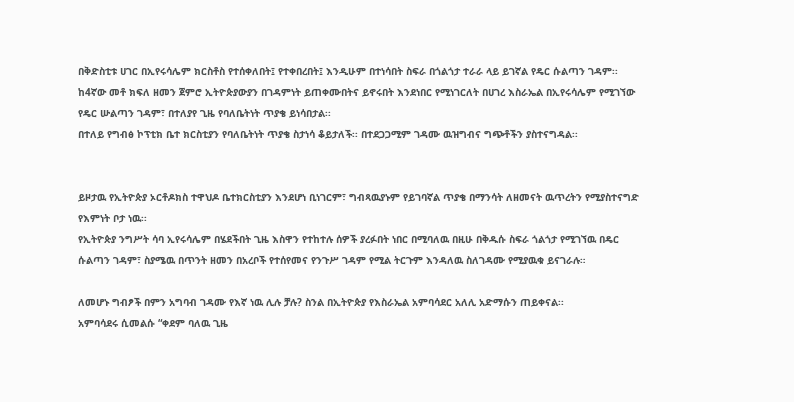በቅድስቲቱ ሀገር በኢየሩሳሌም ክርስቶስ የተሰቀለበት፤ የተቀበረበት፤ እንዲሁም በተነሳበት ስፍራ በጎልጎታ ተራራ ላይ ይገኛል የዴር ሱልጣን ገዳም፡፡
ከ4ኛው መቶ ክፍለ ዘመን ጀምሮ ኢትዮጵያውያን በገዳምነት ይጠቀሙበትና ይኖሩበት እንደነበር የሚነገርለት በሀገረ እስራኤል በኢየሩሳሌም የሚገኘው የዴር ሡልጣን ገዳም፣ በተለያየ ጊዜ የባለቤትነት ጥያቄ ይነሳበታል፡፡
በተለይ የግብፅ ኮፕቲክ ቤተ ክርስቲያን የባለቤትነት ጥያቄ ስታነሳ ቆይታለች፡፡ በተደጋጋሚም ገዳሙ ዉዝግብና ግጭቶችን ያስተናግዳል፡፡


ይዞታዉ የኢትዮጵያ ኦርቶዶክስ ተዋህዶ ቤተክርስቲያን እንደሆነ ቢነገርም፣ ግብጻዉያኑም የይገባኛል ጥያቄ በማንሳት ለዘመናት ዉጥረትን የሚያስተናግድ የእምነት ቦታ ነዉ፡፡
የኢትዮጵያ ንግሥት ሳባ ኢየሩሳሌም በሄደችበት ጊዜ እስዋን የተከተሉ ሰዎች ያረፉበት ነበር በሚባለዉ በዚሁ በቅዱሱ ስፍራ ጎልጎታ የሚገኘዉ በዴር ሱልጣን ገዳም፣ ስያሜዉ በጥንት ዘመን በአረቦች የተሰየመና የንጉሥ ገዳም የሚል ትርጉም እንዳለዉ ስለገዳሙ የሚያዉቁ ይናገራሉ።

ለመሆኑ ግብፆች በምን አግባብ ገዳሙ የእኛ ነዉ ሊሉ ቻሉ? ስንል በኢትዮጵያ የእስራኤል አምባሳደር አለሊ አድማሱን ጠይቀናል፡፡
አምባሳደሩ ሲመልሱ “ቀደም ባለዉ ጊዜ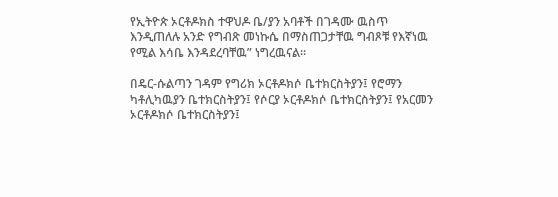የኢትዮጵ ኦርቶዶክስ ተዋህዶ ቤ/ያን አባቶች በገዳሙ ዉስጥ እንዲጠለሉ አንድ የግብጽ መነኩሴ በማስጠጋታቸዉ ግብጾቹ የእኛነዉ የሚል እሳቤ እንዳደረባቸዉ” ነግረዉናል፡፡

በዴር-ሱልጣን ገዳም የግሪክ ኦርቶዶክሶ ቤተክርስትያን፤ የሮማን ካቶሊካዉያን ቤተክርስትያን፤ የሶርያ ኦርቶዶክሶ ቤተክርስትያን፤ የአርመን ኦርቶዶክሶ ቤተክርስትያን፤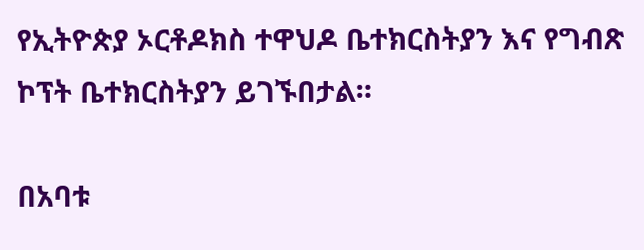የኢትዮጵያ ኦርቶዶክስ ተዋህዶ ቤተክርስትያን እና የግብጽ ኮፕት ቤተክርስትያን ይገኙበታል።

በአባቱ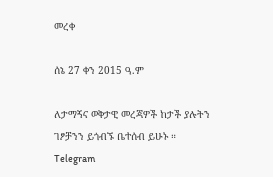መረቀ

ሰኔ 27 ቀን 2015 ዓ.ም

ለታማኝና ወቅታዊ መረጃዎች ከታች ያሉትን ገፆቻንን ይጎብኙ ቤተሰብ ይሁኑ ።
Telegram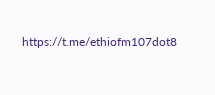https://t.me/ethiofm107dot8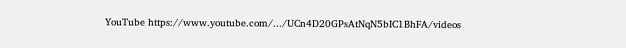YouTube https://www.youtube.com/.../UCn4D20GPsAtNqN5bIC1BhFA/videos